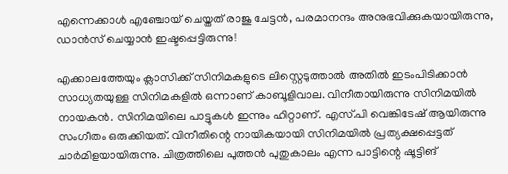എന്നെക്കാൾ എഞ്ചോയ് ചെയ്തത് രാജു ചേട്ടൻ, പരമാനന്ദം അനുഭവിക്കുകയായിരുന്നു, ഡാൻസ് ചെയ്യാൻ ഇഷ്ടപ്പെട്ടിരുന്നു!

എക്കാലത്തേയും ക്ലാസിക്ക് സിനിമകളുടെ ലിസ്റ്റെടുത്താൽ അതിൽ ഇടംപിടിക്കാൻ സാധ്യതയുള്ള സിനിമകളിൽ ഒന്നാണ് കാബൂളിവാല. വിനീതായിരുന്നു സിനിമയിൽ നായകൻ. സിനിമയിലെ പാട്ടുകൾ ഇന്നും ഹിറ്റാണ്. എസ്.പി വെങ്കിടേഷ് ആയിരുന്നു സംഗീതം ഒരുക്കിയത്. വിനീതിന്റെ നായികയായി സിനിമയിൽ പ്രത്യക്ഷപ്പെട്ടത് ചാർമിളയായിരുന്നു. ചിത്രത്തിലെ പുത്തൻ പുതുകാലം എന്ന പാട്ടിന്റെ ഷൂട്ടിങ്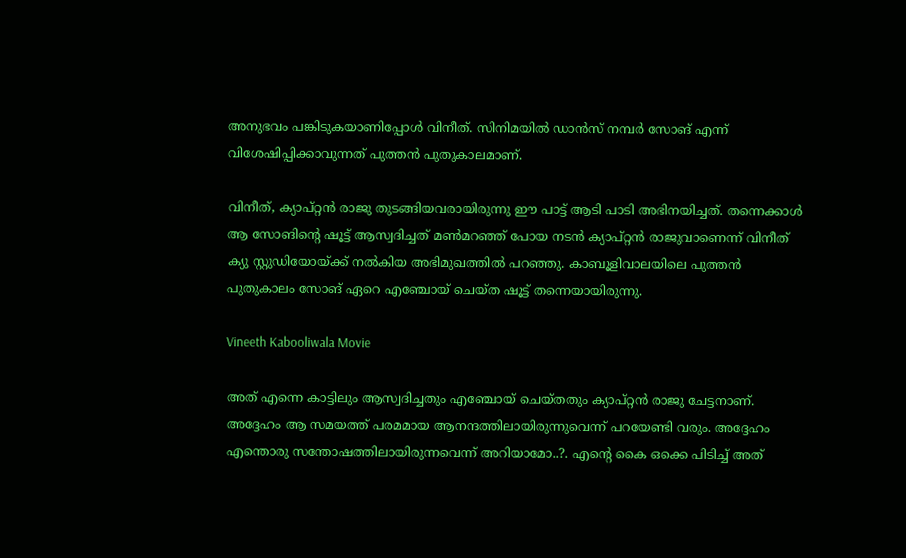അനുഭവം പങ്കിടുകയാണിപ്പോൾ വിനീത്. സിനിമയിൽ ഡാൻസ് നമ്പർ‌ സോങ് എന്ന് വിശേഷിപ്പിക്കാവുന്നത് പുത്തൻ പുതുകാലമാണ്.

വിനീത്, ക്യാപ്റ്റൻ രാജു തുടങ്ങിയവരായിരുന്നു ഈ പാട്ട് ആടി പാടി അഭിനയിച്ചത്. തന്നെക്കാൾ ആ സോങിന്റെ ഷൂട്ട് ആസ്വദിച്ചത് മൺമറഞ്ഞ് പോയ നടൻ ക്യാപ്റ്റൻ രാജുവാണെന്ന് വിനീത് ക്യു സ്റ്റുഡിയോയ്ക്ക് നൽകിയ അഭിമുഖത്തിൽ പറഞ്ഞു. കാബൂളിവാലയിലെ പുത്തൻ പുതുകാലം സോങ് ഏറെ എഞ്ചോയ് ചെയ്ത ഷൂട്ട് തന്നെയായിരുന്നു.

Vineeth Kabooliwala Movie

അത് എന്നെ കാട്ടിലും ആസ്വദിച്ചതും എഞ്ചോയ് ചെയ്തതും ക്യാപ്റ്റൻ രാജു ചേട്ടനാണ്. അദ്ദേഹം ആ സമയത്ത് പരമമായ ആനന്ദത്തിലായിരുന്നുവെന്ന് പറയേണ്ടി വരും. അദ്ദേഹം എന്തൊരു സന്തോഷത്തിലായിരുന്നവെന്ന് അറിയാമോ..?. എന്റെ കൈ ഒക്കെ പിടിച്ച് അത്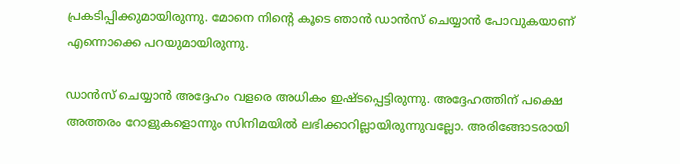പ്രകടിപ്പിക്കുമായിരുന്നു. മോനെ നിന്റെ കൂടെ ഞാൻ ഡാൻസ് ചെയ്യാൻ പോവുകയാണ് എന്നൊക്കെ പറയുമായിരുന്നു.

ഡാൻസ് ചെയ്യാൻ അദ്ദേഹം വളരെ അധികം ഇഷ്ടപ്പെട്ടിരുന്നു. അദ്ദേഹത്തിന് പക്ഷെ അത്തരം റോളുകളൊന്നും സിനിമയിൽ ലഭിക്കാറില്ലായിരുന്നുവല്ലോ. അരിങ്ങോടരായി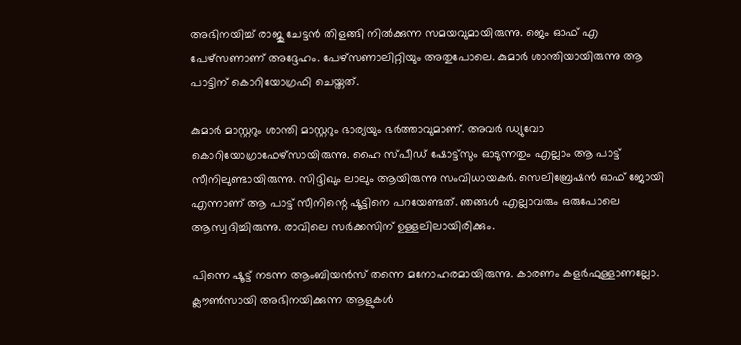അഭിനയിച്ച് രാജു ചേട്ടൻ തിളങ്ങി നിൽക്കുന്ന സമയവുമായിരുന്നു. ജെം ഓഫ് എ പേഴ്സണാണ് അദ്ദേഹം. പേഴ്സണാലിറ്റിയും അതുപോലെ. കുമാർ ശാന്തിയായിരുന്നു ആ പാട്ടിന് കൊറിയോഗ്രഫി ചെയ്തത്.

കുമാർ മാസ്റ്ററും ശാന്തി മാസ്റ്ററും ഭാര്യയും ഭർത്താവുമാണ്. അവർ ഡ്യുവോ കൊറിയോഗ്രാഫേഴ്സായിരുന്നു. ഹൈ സ്പീഡ് ഷോട്ട്സും ഓടുന്നതും എല്ലാം ആ പാട്ട് സീനിലുണ്ടായിരുന്നു. സിദ്ദിഖും ലാലും ആയിരുന്നു സംവിധായകർ. സെലിബ്രേഷൻ ഓഫ് ജോയി എന്നാണ് ആ പാട്ട് സീനിന്റെ ഷൂട്ടിനെ പറയേണ്ടത്. ഞങ്ങൾ എല്ലാവരും ഒരുപോലെ ആസ്വദിച്ചിരുന്നു. രാവിലെ സർക്കസിന് ഉള്ളലിലായിരിക്കും.

പിന്നെ ഷൂട്ട് നടന്ന ആംബിയൻസ് തന്നെ മനോഹരമായിരുന്നു. കാരണം കളർഫുള്ളാണല്ലോ. ക്ലൗൺസായി അഭിനയിക്കുന്ന ആളുകൾ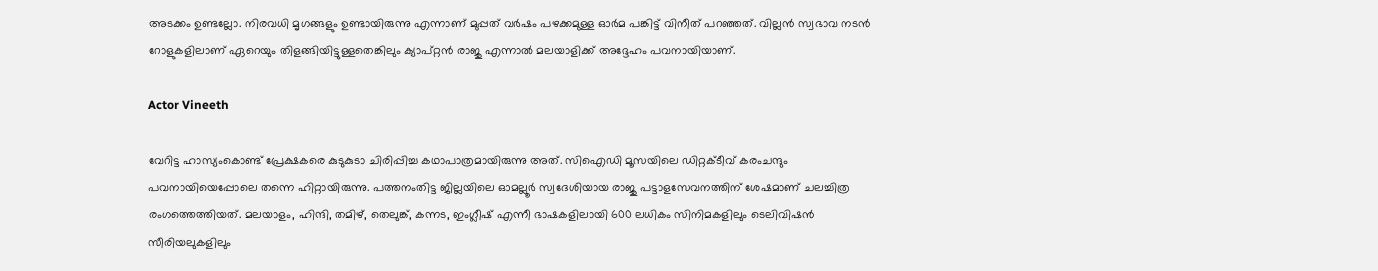അടക്കം ഉണ്ടല്ലോ. നിരവധി മൃഗങ്ങളും ഉണ്ടായിരുന്നു എന്നാണ് മുപ്പത് വർഷം പഴക്കമുള്ള ഓർമ പങ്കിട്ട് വിനീത് പറഞ്ഞത്. വില്ലൻ സ്വഭാവ നടൻ റോളുകളിലാണ് ഏറെയും തിളങ്ങിയിട്ടുള്ളതെങ്കിലും ക്യാപ്റ്റൻ രാജു എന്നാൽ മലയാളിക്ക് അദ്ദേഹം പവനായിയാണ്.

Actor Vineeth

വേറിട്ട ഹാസ്യംകൊണ്ട് പ്രേക്ഷകരെ കുടുകുടാ ചിരിപ്പിച്ച കഥാപാത്രമായിരുന്നു അത്. സിഐഡി മൂസയിലെ ഡിറ്റക്ടീവ് കരംചന്ദും പവനായിയെപ്പോലെ തന്നെ ഹിറ്റായിരുന്നു. പത്തനംതിട്ട ജില്ലയിലെ ഓമല്ലൂർ സ്വദേശിയായ രാജു പട്ടാളസേവനത്തിന് ശേഷമാണ് ചലച്ചിത്ര രംഗത്തെത്തിയത്. മലയാളം, ഹിന്ദി, തമിഴ്, തെലുങ്ക്, കന്നട, ഇം‌ഗ്ലീഷ് എന്നീ ഭാഷകളിലായി 600 ലധികം സിനിമകളിലും ടെലിവിഷൻ സീരിയലുകളിലും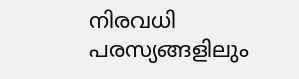നിരവധി പരസ്യങ്ങളിലും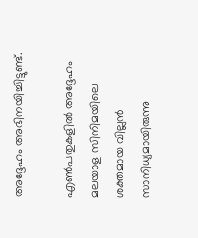അദ്ദേഹം അഭിനയിച്ചിട്ടുണ്ട്.

എൺപതുകളിൽ അദ്ദേഹം മലയാള സിനിമയിലെ ശക്തമായ വില്ലൻ സാനിധ്യമായിരുന്നു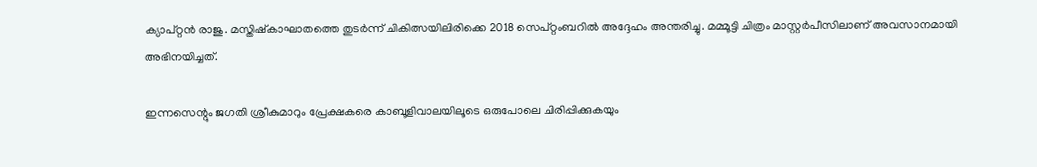ക്യാപ്റ്റൻ രാജു. മസ്തിഷ്കാഘാതത്തെ തുടർന്ന് ചികിത്സയിലിരിക്കെ 2018 സെപ്റ്റംബറിൽ അദ്ദേഹം അന്തരിച്ചു. മമ്മൂട്ടി ചിത്രം മാസ്റ്റർപീസിലാണ് അവസാനമായി അഭിനയിച്ചത്.

ഇന്നസെന്റും ജഗതി ശ്രീകുമാറും പ്രേക്ഷകരെ കാബൂളിവാലയിലൂടെ ഒരുപോലെ ചിരിപ്പിക്കുകയും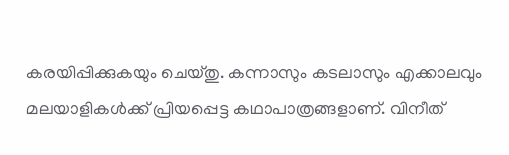കരയിപ്പിക്കുകയും ചെയ്തു. കന്നാസും കടലാസും എക്കാലവും മലയാളികൾക്ക് പ്രിയപ്പെട്ട കഥാപാത്രങ്ങളാണ്. വിനീത്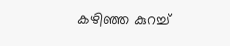കഴിഞ്ഞ കുറച്ച്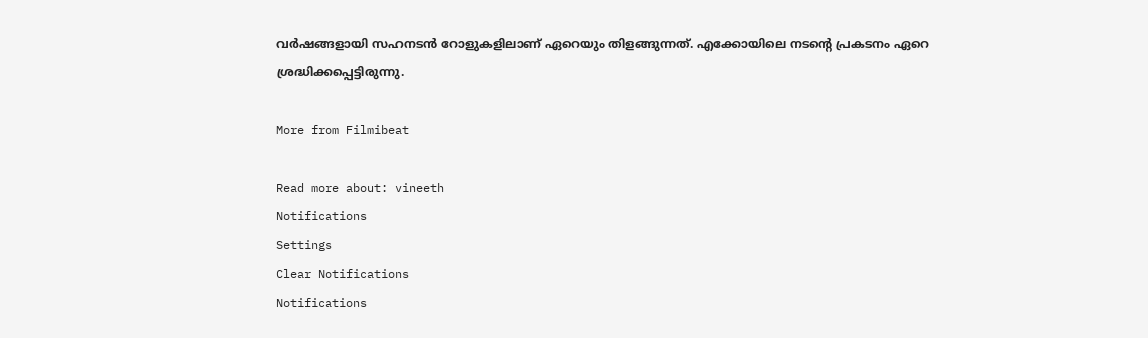വർഷങ്ങളായി സഹനടൻ റോളുകളിലാണ് ഏറെയും തിളങ്ങുന്നത്. എ‌ക്കോയിലെ നടന്റെ പ്രകടനം ഏറെ ശ്രദ്ധിക്കപ്പെട്ടിരുന്നു.

More from Filmibeat

Read more about: vineeth
Notifications
Settings
Clear Notifications
Notifications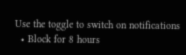Use the toggle to switch on notifications
  • Block for 8 hours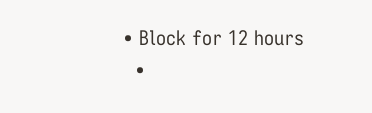• Block for 12 hours
  •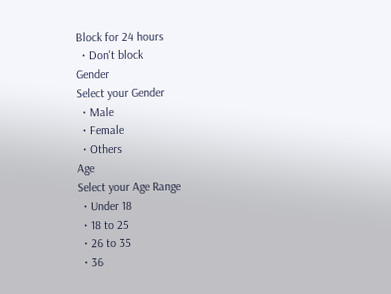Block for 24 hours
  • Don't block
Gender
Select your Gender
  • Male
  • Female
  • Others
Age
Select your Age Range
  • Under 18
  • 18 to 25
  • 26 to 35
  • 36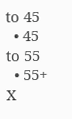to 45
  • 45 to 55
  • 55+
X